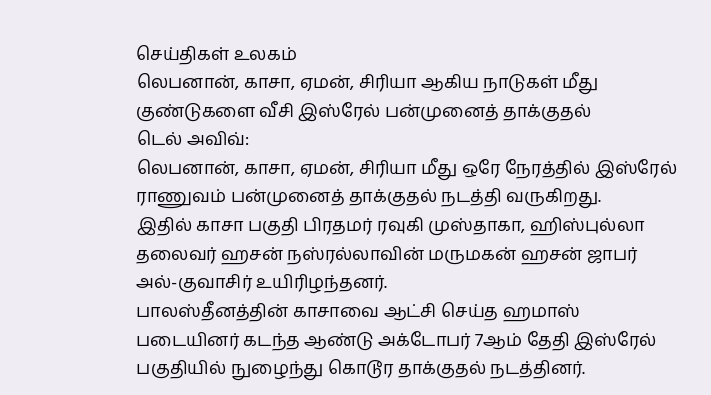செய்திகள் உலகம்
லெபனான், காசா, ஏமன், சிரியா ஆகிய நாடுகள் மீது குண்டுகளை வீசி இஸ்ரேல் பன்முனைத் தாக்குதல்
டெல் அவிவ்:
லெபனான், காசா, ஏமன், சிரியா மீது ஒரே நேரத்தில் இஸ்ரேல் ராணுவம் பன்முனைத் தாக்குதல் நடத்தி வருகிறது.
இதில் காசா பகுதி பிரதமர் ரவுகி முஸ்தாகா, ஹிஸ்புல்லா தலைவர் ஹசன் நஸ்ரல்லாவின் மருமகன் ஹசன் ஜாபர் அல்-குவாசிர் உயிரிழந்தனர்.
பாலஸ்தீனத்தின் காசாவை ஆட்சி செய்த ஹமாஸ் படையினர் கடந்த ஆண்டு அக்டோபர் 7ஆம் தேதி இஸ்ரேல் பகுதியில் நுழைந்து கொடூர தாக்குதல் நடத்தினர்.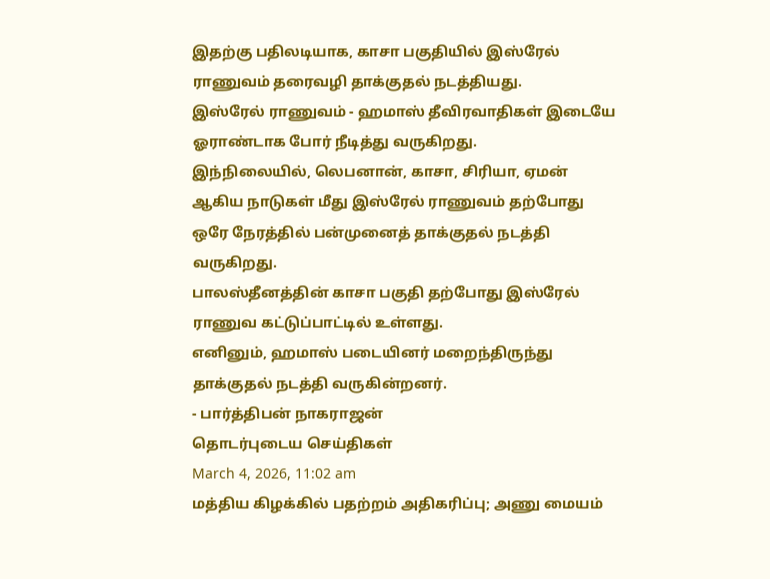இதற்கு பதிலடியாக, காசா பகுதியில் இஸ்ரேல் ராணுவம் தரைவழி தாக்குதல் நடத்தியது.
இஸ்ரேல் ராணுவம் - ஹமாஸ் தீவிரவாதிகள் இடையே ஓராண்டாக போர் நீடித்து வருகிறது.
இந்நிலையில், லெபனான், காசா, சிரியா, ஏமன் ஆகிய நாடுகள் மீது இஸ்ரேல் ராணுவம் தற்போது ஒரே நேரத்தில் பன்முனைத் தாக்குதல் நடத்தி வருகிறது.
பாலஸ்தீனத்தின் காசா பகுதி தற்போது இஸ்ரேல் ராணுவ கட்டுப்பாட்டில் உள்ளது.
எனினும், ஹமாஸ் படையினர் மறைந்திருந்து தாக்குதல் நடத்தி வருகின்றனர்.
- பார்த்திபன் நாகராஜன்
தொடர்புடைய செய்திகள்
March 4, 2026, 11:02 am
மத்திய கிழக்கில் பதற்றம் அதிகரிப்பு; அணு மையம்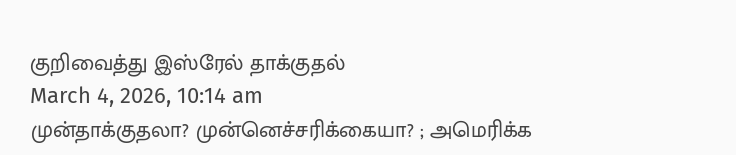குறிவைத்து இஸ்ரேல் தாக்குதல்
March 4, 2026, 10:14 am
முன்தாக்குதலா? முன்னெச்சரிக்கையா? ; அமெரிக்க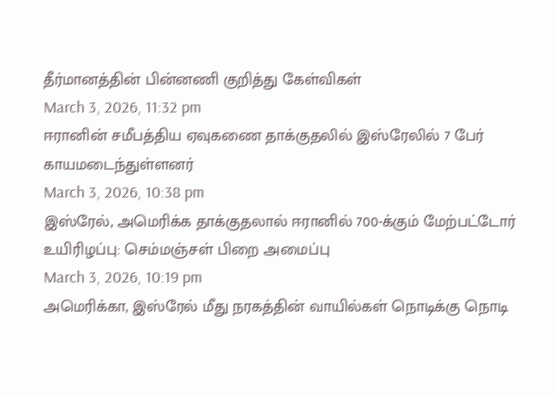தீர்மானத்தின் பின்னணி குறித்து கேள்விகள்
March 3, 2026, 11:32 pm
ஈரானின் சமீபத்திய ஏவுகணை தாக்குதலில் இஸ்ரேலில் 7 பேர் காயமடைந்துள்ளனர்
March 3, 2026, 10:38 pm
இஸ்ரேல், அமெரிக்க தாக்குதலால் ஈரானில் 700-க்கும் மேற்பட்டோர் உயிரிழப்பு: செம்மஞ்சள் பிறை அமைப்பு
March 3, 2026, 10:19 pm
அமெரிக்கா, இஸ்ரேல் மீது நரகத்தின் வாயில்கள் நொடிக்கு நொடி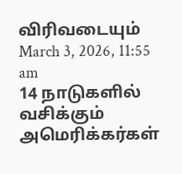விரிவடையும்
March 3, 2026, 11:55 am
14 நாடுகளில் வசிக்கும் அமெரிக்கர்கள்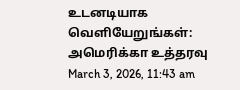உடனடியாக வெளியேறுங்கள்: அமெரிக்கா உத்தரவு
March 3, 2026, 11:43 am